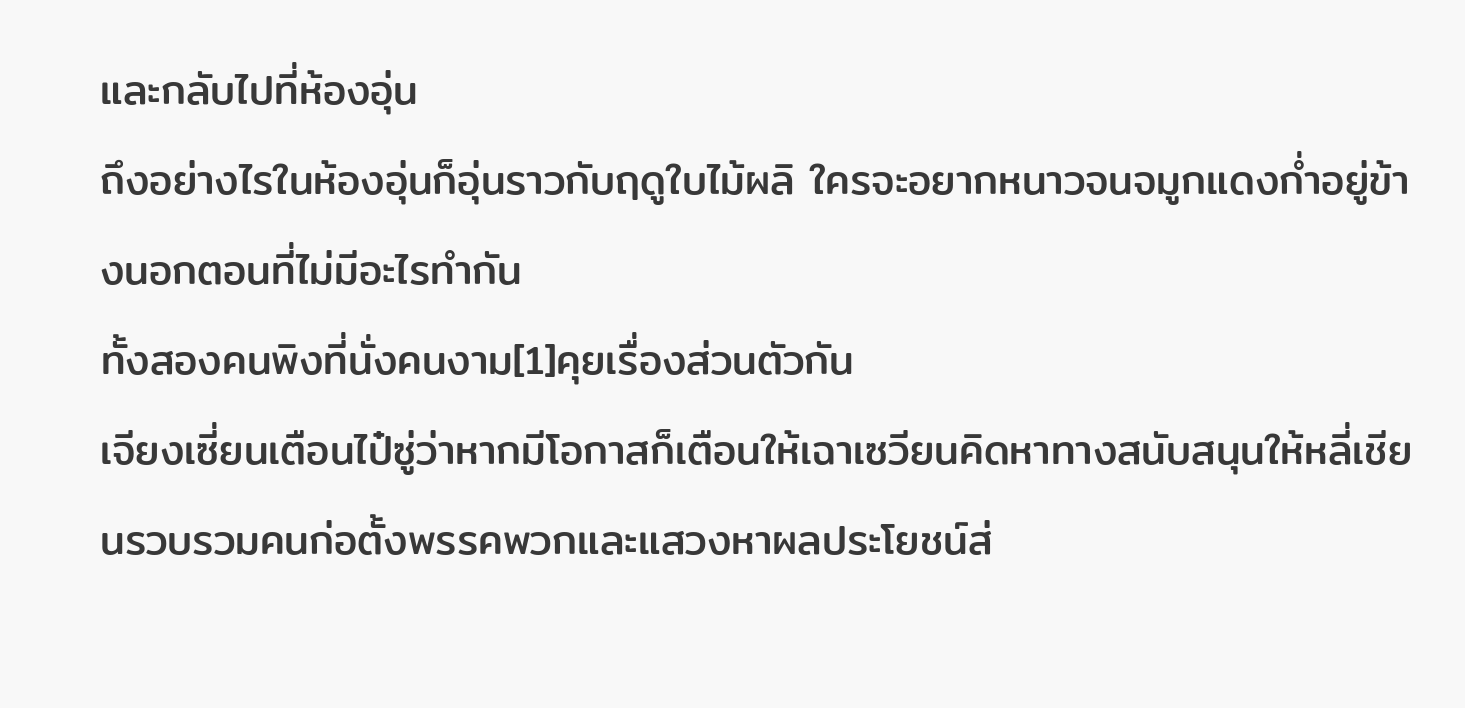และกลับไปที่ห้องอุ่น
ถึงอย่างไรในห้องอุ่นก็อุ่นราวกับฤดูใบไม้ผลิ ใครจะอยากหนาวจนจมูกแดงก่ำอยู่ข้างนอกตอนที่ไม่มีอะไรทำกัน
ทั้งสองคนพิงที่นั่งคนงาม[1]คุยเรื่องส่วนตัวกัน
เจียงเซี่ยนเตือนไป๋ซู่ว่าหากมีโอกาสก็เตือนให้เฉาเซวียนคิดหาทางสนับสนุนให้หลี่เชียนรวบรวมคนก่อตั้งพรรคพวกและแสวงหาผลประโยชน์ส่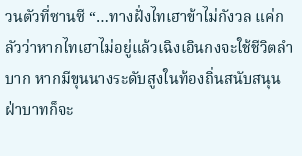วนตัวที่ซานซี “…ทางฝั่งไทเฮาข้าไม่กังวล แค่กลัวว่าหากไทเฮาไม่อยู่แล้วเฉิงเอินกงจะใช้ชีวิตลำบาก หากมีขุนนางระดับสูงในท้องถิ่นสนับสนุน ฝ่าบาทก็จะ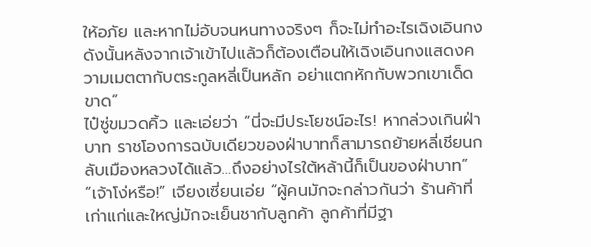ให้อภัย และหากไม่อับจนหนทางจริงๆ ก็จะไม่ทำอะไรเฉิงเอินกง ดังนั้นหลังจากเจ้าเข้าไปแล้วก็ต้องเตือนให้เฉิงเอินกงแสดงความเมตตากับตระกูลหลี่เป็นหลัก อย่าแตกหักกับพวกเขาเด็ดขาด”
ไป๋ซู่ขมวดคิ้ว และเอ่ยว่า “นี่จะมีประโยชน์อะไร! หากล่วงเกินฝ่าบาท ราชโองการฉบับเดียวของฝ่าบาทก็สามารถย้ายหลี่เชียนกลับเมืองหลวงได้แล้ว…ถึงอย่างไรใต้หล้านี้ก็เป็นของฝ่าบาท”
“เจ้าโง่หรือ!” เจียงเซี่ยนเอ่ย “ผู้คนมักจะกล่าวกันว่า ร้านค้าที่เก่าแก่และใหญ่มักจะเย็นชากับลูกค้า ลูกค้าที่มีฐา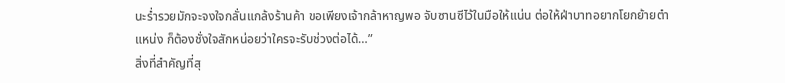นะร่ำรวยมักจะจงใจกลั่นแกล้งร้านค้า ขอเพียงเจ้ากล้าหาญพอ จับซานซีไว้ในมือให้แน่น ต่อให้ฝ่าบาทอยากโยกย้ายตำแหน่ง ก็ต้องชั่งใจสักหน่อยว่าใครจะรับช่วงต่อได้…”
สิ่งที่สำคัญที่สุ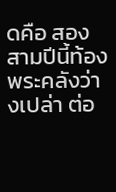ดคือ สองสามปีนี้ท้องพระคลังว่างเปล่า ต่อ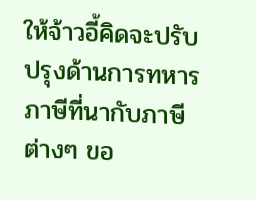ให้จ้าวอี้คิดจะปรับปรุงด้านการทหาร ภาษีที่นากับภาษีต่างๆ ขอ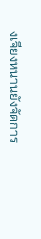งเจียงหนานยังจัดการ